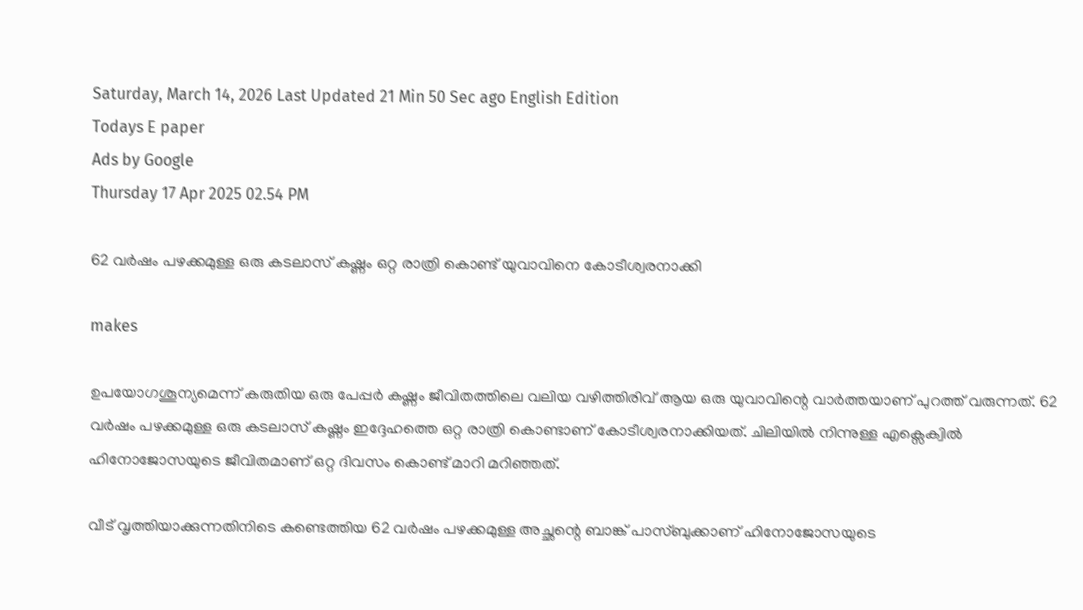Saturday, March 14, 2026 Last Updated 21 Min 50 Sec ago English Edition
Todays E paper
Ads by Google
Thursday 17 Apr 2025 02.54 PM

62 വര്‍ഷം പഴക്കമുള്ള ഒരു കടലാസ് കഷ്ണം ഒറ്റ രാത്രി കൊണ്ട് യുവാവിനെ കോടീശ്വരനാക്കി

makes

ഉപയോഗശൂന്യമെന്ന് കരുതിയ ഒരു പേപ്പര്‍ കഷ്ണം ജീവിതത്തിലെ വലിയ വഴിത്തിരിവ് ആയ ഒരു യുവാവിന്റെ വാര്‍ത്തയാണ് പുറത്ത് വരുന്നത്. 62 വര്‍ഷം പഴക്കമുള്ള ഒരു കടലാസ് കഷ്ണം ഇദ്ദേഹത്തെ ഒറ്റ രാത്രി കൊണ്ടാണ് കോടീശ്വരനാക്കിയത്. ചിലിയില്‍ നിന്നുള്ള എക്സെക്വില്‍ ഹിനോജോസയുടെ ജീവിതമാണ് ഒറ്റ ദിവസം കൊണ്ട് മാറി മറിഞ്ഞത്.

വീട് വൃത്തിയാക്കുന്നതിനിടെ കണ്ടെത്തിയ 62 വര്‍ഷം പഴക്കമുള്ള അച്ഛന്റെ ബാങ്ക് പാസ്ബുക്കാണ് ഹിനോജോസയുടെ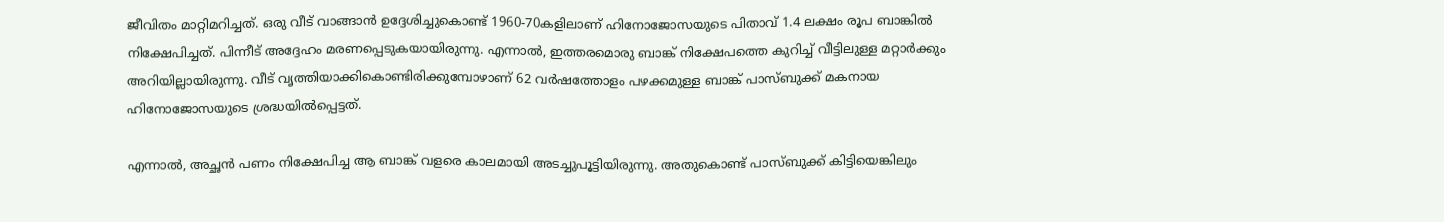ജീവിതം മാറ്റിമറിച്ചത്. ഒരു വീട് വാങ്ങാന്‍ ഉദ്ദേശിച്ചുകൊണ്ട് 1960-70കളിലാണ് ഹിനോജോസയുടെ പിതാവ് 1.4 ലക്ഷം രൂപ ബാങ്കില്‍ നിക്ഷേപിച്ചത്. പിന്നീട് അദ്ദേഹം മരണപ്പെടുകയായിരുന്നു. എന്നാല്‍, ഇത്തരമൊരു ബാങ്ക് നിക്ഷേപത്തെ കുറിച്ച് വീട്ടിലുള്ള മറ്റാര്‍ക്കും അറിയില്ലായിരുന്നു. വീട് വൃത്തിയാക്കികൊണ്ടിരിക്കുമ്പോഴാണ് 62 വര്‍ഷത്തോളം പഴക്കമുള്ള ബാങ്ക് പാസ്ബുക്ക് മകനായ ഹിനോജോസയുടെ ശ്രദ്ധയില്‍പ്പെട്ടത്.

എന്നാല്‍, അച്ഛന്‍ പണം നിക്ഷേപിച്ച ആ ബാങ്ക് വളരെ കാലമായി അടച്ചുപൂട്ടിയിരുന്നു. അതുകൊണ്ട് പാസ്ബുക്ക് കിട്ടിയെങ്കിലും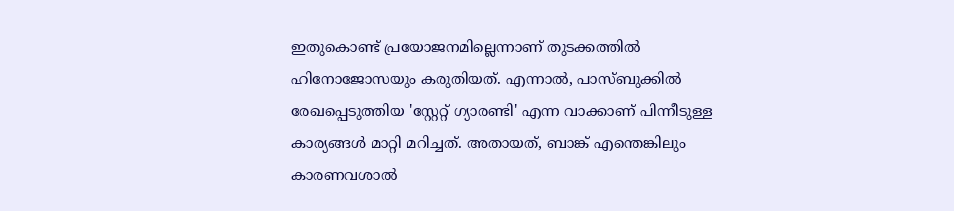ഇതുകൊണ്ട് പ്രയോജനമില്ലെന്നാണ് തുടക്കത്തില്‍ ഹിനോജോസയും കരുതിയത്. എന്നാല്‍, പാസ്ബുക്കില്‍ രേഖപ്പെടുത്തിയ 'സ്റ്റേറ്റ് ഗ്യാരണ്ടി' എന്ന വാക്കാണ് പിന്നീടുള്ള കാര്യങ്ങള്‍ മാറ്റി മറിച്ചത്. അതായത്, ബാങ്ക് എന്തെങ്കിലും കാരണവശാല്‍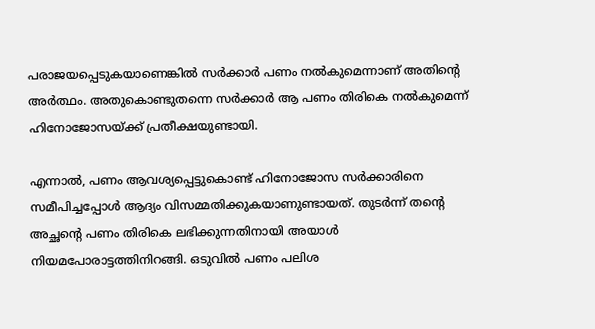പരാജയപ്പെടുകയാണെങ്കില്‍ സര്‍ക്കാര്‍ പണം നല്‍കുമെന്നാണ് അതിന്റെ അര്‍ത്ഥം. അതുകൊണ്ടുതന്നെ സര്‍ക്കാര്‍ ആ പണം തിരികെ നല്‍കുമെന്ന് ഹിനോജോസയ്ക്ക് പ്രതീക്ഷയുണ്ടായി.

എന്നാല്‍, പണം ആവശ്യപ്പെട്ടുകൊണ്ട് ഹിനോജോസ സര്‍ക്കാരിനെ സമീപിച്ചപ്പോള്‍ ആദ്യം വിസമ്മതിക്കുകയാണുണ്ടായത്. തുടര്‍ന്ന് തന്റെ അച്ഛന്റെ പണം തിരികെ ലഭിക്കുന്നതിനായി അയാള്‍ നിയമപോരാട്ടത്തിനിറങ്ങി. ഒടുവില്‍ പണം പലിശ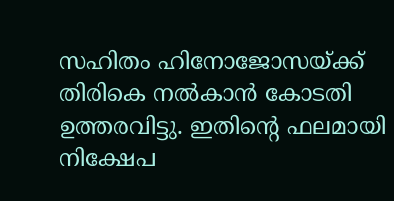സഹിതം ഹിനോജോസയ്ക്ക് തിരികെ നല്‍കാന്‍ കോടതി ഉത്തരവിട്ടു. ഇതിന്റെ ഫലമായി നിക്ഷേപ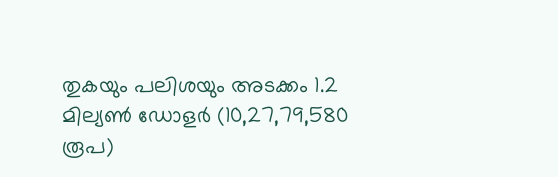തുകയും പലിശയും അടക്കം 1.2 മില്യണ്‍ ഡോളര്‍ (10,27,79,580 രൂപ)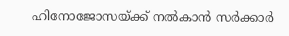ഹിനോജോസയ്ക്ക് നല്‍കാന്‍ സര്‍ക്കാര്‍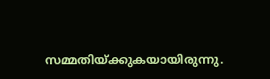സമ്മതിയ്ക്കുകയായിരുന്നു.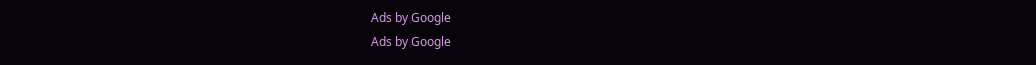Ads by Google
Ads by Google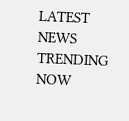LATEST NEWS
TRENDING NOW